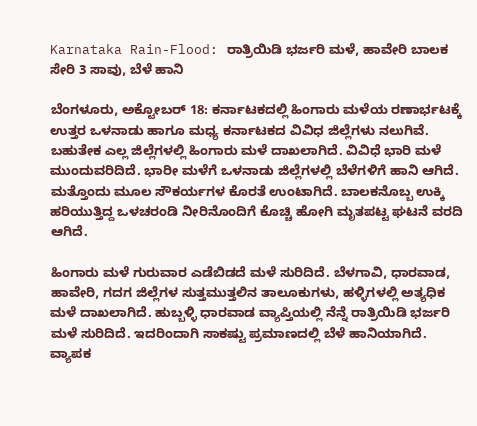Karnataka Rain-Flood: ರಾತ್ರಿಯಿಡಿ ಭರ್ಜರಿ ಮಳೆ, ಹಾವೇರಿ ಬಾಲಕ ಸೇರಿ 3 ಸಾವು, ಬೆಳೆ ಹಾನಿ

ಬೆಂಗಳೂರು, ಅಕ್ಟೋಬರ್ 18: ಕರ್ನಾಟಕದಲ್ಲಿ ಹಿಂಗಾರು ಮಳೆಯ ರಣಾರ್ಭಟಕ್ಕೆ ಉತ್ತರ ಒಳನಾಡು ಹಾಗೂ ಮಧ್ಯ ಕರ್ನಾಟಕದ ವಿವಿಧ ಜಿಲ್ಲೆಗಳು ನಲುಗಿವೆ. ಬಹುತೇಕ ಎಲ್ಲ ಜಿಲ್ಲೆಗಳಲ್ಲಿ ಹಿಂಗಾರು ಮಳೆ ದಾಖಲಾಗಿದೆ. ವಿವಿಧೆ ಭಾರಿ ಮಳೆ ಮುಂದುವರಿದಿದೆ. ಭಾರೀ ಮಳೆಗೆ ಒಳನಾಡು ಜಿಲ್ಲೆಗಳಲ್ಲಿ ಬೆಳೆಗಳಿಗೆ ಹಾನಿ ಆಗಿದೆ. ಮತ್ತೊಂದು ಮೂಲ ಸೌಕರ್ಯಗಳ ಕೊರತೆ ಉಂಟಾಗಿದೆ. ಬಾಲಕನೊಬ್ಬ ಉಕ್ಕಿ ಹರಿಯುತ್ತಿದ್ದ ಒಳಚರಂಡಿ ನೀರಿನೊಂದಿಗೆ ಕೊಚ್ಚಿ ಹೋಗಿ ಮೃತಪಟ್ಟ ಘಟನೆ ವರದಿ ಆಗಿದೆ.

ಹಿಂಗಾರು ಮಳೆ ಗುರುವಾರ ಎಡೆಬಿಡದೆ ಮಳೆ ಸುರಿದಿದೆ. ಬೆಳಗಾವಿ, ಧಾರವಾಡ, ಹಾವೇರಿ, ಗದಗ ಜಿಲ್ಲೆಗಳ ಸುತ್ತಮುತ್ತಲಿನ ತಾಲೂಕುಗಳು, ಹಳ್ಳಿಗಳಲ್ಲಿ ಅತ್ಯಧಿಕ ಮಳೆ ದಾಖಲಾಗಿದೆ. ಹುಬ್ಬಳ್ಳಿ ಧಾರವಾಡ ವ್ಯಾಪ್ತಿಯಲ್ಲಿ ನೆನ್ನೆ ರಾತ್ರಿಯಿಡಿ ಭರ್ಜರಿ ಮಳೆ ಸುರಿದಿದೆ. ಇದರಿಂದಾಗಿ ಸಾಕಷ್ಟು ಪ್ರಮಾಣದಲ್ಲಿ ಬೆಳೆ ಹಾನಿಯಾಗಿದೆ. ವ್ಯಾಪಕ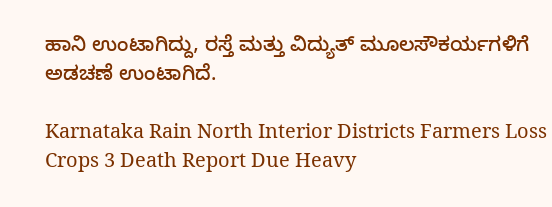ಹಾನಿ ಉಂಟಾಗಿದ್ದು, ರಸ್ತೆ ಮತ್ತು ವಿದ್ಯುತ್ ಮೂಲಸೌಕರ್ಯಗಳಿಗೆ ಅಡಚಣೆ ಉಂಟಾಗಿದೆ.

Karnataka Rain North Interior Districts Farmers Loss Crops 3 Death Report Due Heavy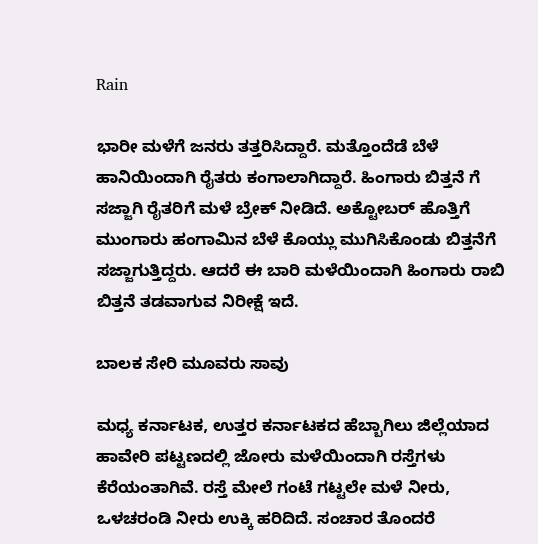Rain

ಭಾರೀ ಮಳೆಗೆ ಜನರು ತತ್ತರಿಸಿದ್ದಾರೆ. ಮತ್ತೊಂದೆಡೆ ಬೆಳೆ ಹಾನಿಯಿಂದಾಗಿ ರೈತರು ಕಂಗಾಲಾಗಿದ್ದಾರೆ. ಹಿಂಗಾರು ಬಿತ್ತನೆ ಗೆ ಸಜ್ಜಾಗಿ ರೈತರಿಗೆ ಮಳೆ ಬ್ರೇಕ್ ನೀಡಿದೆ. ಅಕ್ಟೋಬರ್‌ ಹೊತ್ತಿಗೆ ಮುಂಗಾರು ಹಂಗಾಮಿನ ಬೆಳೆ ಕೊಯ್ಲು ಮುಗಿಸಿಕೊಂಡು ಬಿತ್ತನೆಗೆ ಸಜ್ಜಾಗುತ್ತಿದ್ದರು. ಆದರೆ ಈ ಬಾರಿ ಮಳೆಯಿಂದಾಗಿ ಹಿಂಗಾರು ರಾಬಿ ಬಿತ್ತನೆ ತಡವಾಗುವ ನಿರೀಕ್ಷೆ ಇದೆ.

ಬಾಲಕ ಸೇರಿ ಮೂವರು ಸಾವು

ಮಧ್ಯ ಕರ್ನಾಟಕ, ಉತ್ತರ ಕರ್ನಾಟಕದ ಹೆಬ್ಬಾಗಿಲು ಜಿಲ್ಲೆಯಾದ ಹಾವೇರಿ ಪಟ್ಟಣದಲ್ಲಿ ಜೋರು ಮಳೆಯಿಂದಾಗಿ ರಸ್ತೆಗಳು ಕೆರೆಯಂತಾಗಿವೆ. ರಸ್ತೆ ಮೇಲೆ ಗಂಟೆ ಗಟ್ಟಲೇ ಮಳೆ ನೀರು, ಒಳಚರಂಡಿ ನೀರು ಉಕ್ಕಿ ಹರಿದಿದೆ. ಸಂಚಾರ ತೊಂದರೆ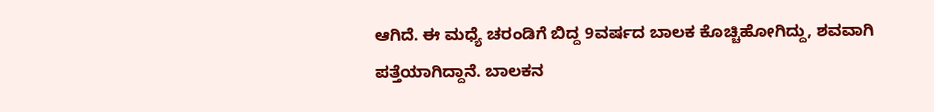ಆಗಿದೆ. ಈ ಮಧ್ಯೆ ಚರಂಡಿಗೆ ಬಿದ್ದ 9ವರ್ಷದ ಬಾಲಕ ಕೊಚ್ಚಿಹೋಗಿದ್ದು, ಶವವಾಗಿ ಪತ್ತೆಯಾಗಿದ್ದಾನೆ. ಬಾಲಕನ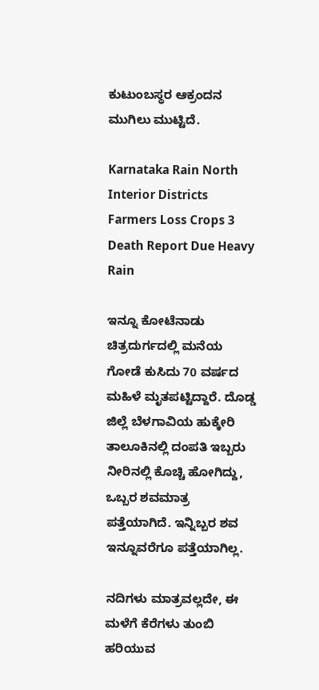ಕುಟುಂಬಸ್ಥರ ಆಕ್ರಂದನ ಮುಗಿಲು ಮುಟ್ಟಿದೆ.

Karnataka Rain North Interior Districts Farmers Loss Crops 3 Death Report Due Heavy Rain

ಇನ್ನೂ ಕೋಟೆನಾಡು ಚಿತ್ರದುರ್ಗದಲ್ಲಿ ಮನೆಯ ಗೋಡೆ ಕುಸಿದು 70 ವರ್ಷದ ಮಹಿಳೆ ಮೃತಪಟ್ಟಿದ್ದಾರೆ. ದೊಡ್ಡ ಜಿಲ್ಲೆ ಬೆಳಗಾವಿಯ ಹುಕ್ಕೇರಿ ತಾಲೂಕಿನಲ್ಲಿ ದಂಪತಿ ಇಬ್ಬರು ನೀರಿನಲ್ಲಿ ಕೊಚ್ಚಿ ಹೋಗಿದ್ದು, ಒಬ್ಬರ ಶವಮಾತ್ರ ಪತ್ತೆಯಾಗಿದೆ. ಇನ್ನಿಬ್ಬರ ಶವ ಇನ್ನೂವರೆಗೂ ಪತ್ತೆಯಾಗಿಲ್ಲ.

ನದಿಗಳು ಮಾತ್ರವಲ್ಲದೇ, ಈ ಮಳೆಗೆ ಕೆರೆಗಳು ತುಂಬಿ ಹರಿಯುವ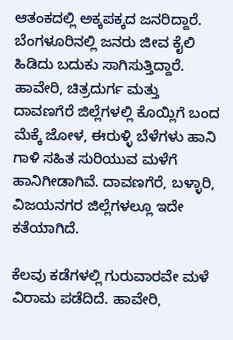ಆತಂಕದಲ್ಲಿ ಅಕ್ಕಪಕ್ಕದ ಜನರಿದ್ದಾರೆ. ಬೆಂಗಳೂರಿನಲ್ಲಿ ಜನರು ಜೀವ ಕೈಲಿ ಹಿಡಿದು ಬದುಕು ಸಾಗಿಸುತ್ತಿದ್ದಾರೆ. ಹಾವೇರಿ, ಚಿತ್ರದುರ್ಗ ಮತ್ತು ದಾವಣಗೆರೆ ಜಿಲ್ಲೆಗಳಲ್ಲಿ ಕೊಯ್ಲಿಗೆ ಬಂದ ಮೆಕ್ಕೆ ಜೋಳ, ಈರುಳ್ಳಿ ಬೆಳೆಗಳು ಹಾನಿ ಗಾಳಿ ಸಹಿತ ಸುರಿಯುವ ಮಳೆಗೆ ಹಾನಿಗೀಡಾಗಿವೆ. ದಾವಣಗೆರೆ, ಬಳ್ಳಾರಿ, ವಿಜಯನಗರ ಜಿಲ್ಲೆಗಳಲ್ಲೂ ಇದೇ ಕತೆಯಾಗಿದೆ.

ಕೆಲವು ಕಡೆಗಳಲ್ಲಿ ಗುರುವಾರವೇ ಮಳೆ ವಿರಾಮ ಪಡೆದಿದೆ. ಹಾವೇರಿ,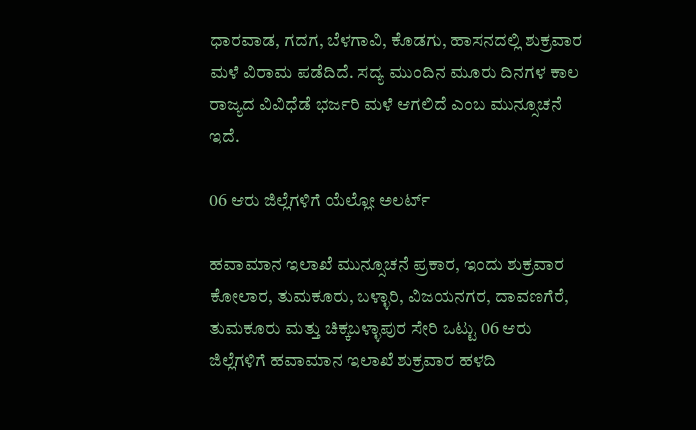ಧಾರವಾಡ, ಗದಗ, ಬೆಳಗಾವಿ, ಕೊಡಗು, ಹಾಸನದಲ್ಲಿ ಶುಕ್ರವಾರ ಮಳೆ ವಿರಾಮ ಪಡೆದಿದೆ. ಸದ್ಯ ಮುಂದಿನ ಮೂರು ದಿನಗಳ ಕಾಲ ರಾಜ್ಯದ ವಿವಿಧೆಡೆ ಭರ್ಜರಿ ಮಳೆ ಆಗಲಿದೆ ಎಂಬ ಮುನ್ಸೂಚನೆ ಇದೆ.

06 ಆರು ಜಿಲ್ಲೆಗಳಿಗೆ ಯೆಲ್ಲೋ ಅಲರ್ಟ್

ಹವಾಮಾನ ಇಲಾಖೆ ಮುನ್ಸೂಚನೆ ಪ್ರಕಾರ, ಇಂದು ಶುಕ್ರವಾರ ಕೋಲಾರ, ತುಮಕೂರು, ಬಳ್ಳಾರಿ, ವಿಜಯನಗರ, ದಾವಣಗೆರೆ, ತುಮಕೂರು ಮತ್ತು ಚಿಕ್ಕಬಳ್ಳಾಪುರ ಸೇರಿ ಒಟ್ಟು 06 ಆರು ಜಿಲ್ಲೆಗಳಿಗೆ ಹವಾಮಾನ ಇಲಾಖೆ ಶುಕ್ರವಾರ ಹಳದಿ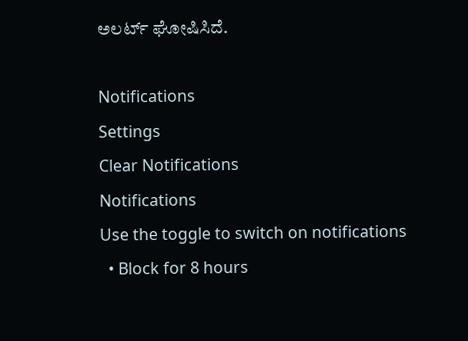ಅಲರ್ಟ್ ಘೋಷಿಸಿದೆ.

Notifications
Settings
Clear Notifications
Notifications
Use the toggle to switch on notifications
  • Block for 8 hours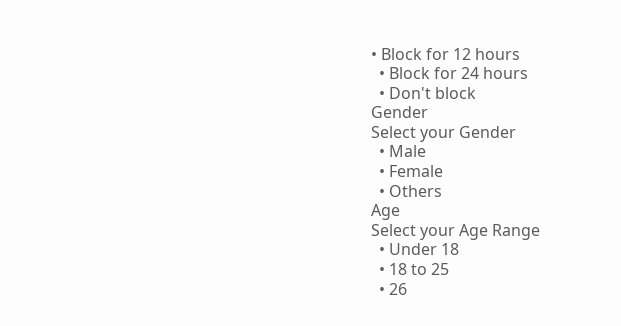• Block for 12 hours
  • Block for 24 hours
  • Don't block
Gender
Select your Gender
  • Male
  • Female
  • Others
Age
Select your Age Range
  • Under 18
  • 18 to 25
  • 26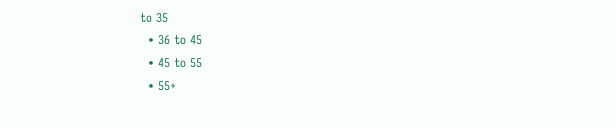to 35
  • 36 to 45
  • 45 to 55
  • 55+